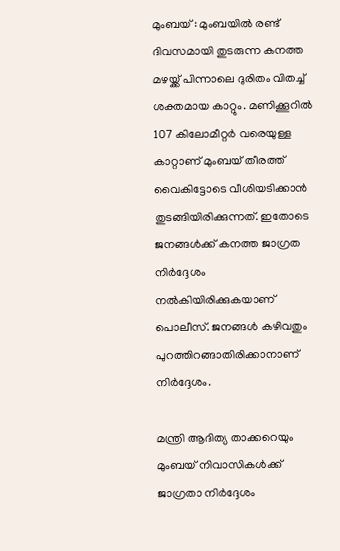മുംബയ് : മുംബയില്‍ രണ്ട് ദിവസമായി തുടരുന്ന കനത്ത മഴയ്ക്ക് പിന്നാലെ ദുരിതം വിതച്ച്‌ ശക്തമായ കാറ്റും. മണിക്കൂറില്‍ 107 കിലോമീറ്റര്‍ വരെയുള്ള കാറ്റാണ് മുംബയ് തീരത്ത് വൈകിട്ടോടെ വീശിയടിക്കാന്‍ തുടങ്ങിയിരിക്കുന്നത്. ഇതോടെ ജനങ്ങള്‍ക്ക് കനത്ത ജാഗ്രത നിര്‍ദ്ദേശം നല്‍കിയിരിക്കുകയാണ് പൊലീസ്. ജനങ്ങള്‍ കഴിവതും പുറത്തിറങ്ങാതിരിക്കാനാണ് നിര്‍ദ്ദേശം.

മന്ത്രി ആദിത്യ താക്കറെയും മുംബയ് നിവാസികള്‍ക്ക് ജാഗ്രതാ നിര്‍ദ്ദേശം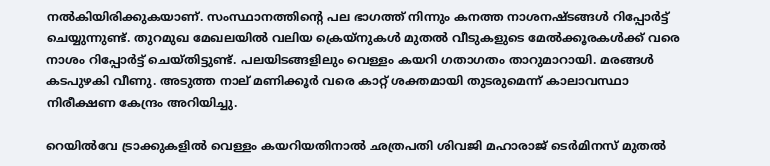നല്‍കിയിരിക്കുകയാണ്. സംസ്ഥാനത്തിന്റെ പല ഭാഗത്ത് നിന്നും കനത്ത നാശനഷ്ടങ്ങള്‍ റിപ്പോര്‍ട്ട് ചെയ്യുന്നുണ്ട്. തുറമുഖ മേഖലയില്‍ വലിയ ക്രെയ്നുകള്‍ മുതല്‍ വീടുകളുടെ മേല്‍ക്കൂരകള്‍ക്ക് വരെ നാശം റിപ്പോര്‍ട്ട് ചെയ്തിട്ടുണ്ട്. പലയിടങ്ങളിലും വെള്ളം കയറി ഗതാഗതം താറുമാറായി. മരങ്ങള്‍ കടപുഴകി വീണു. അടുത്ത നാല് മണിക്കൂര്‍ വരെ കാറ്റ് ശക്തമായി തുടരുമെന്ന് കാലാവസ്ഥാ നിരീക്ഷണ കേന്ദ്രം അറിയിച്ചു.

റെയില്‍വേ ട്രാക്കുകളില്‍ വെള്ളം കയറിയതിനാല്‍ ഛത്രപതി ശിവജി മഹാരാജ് ടെര്‍മിനസ് മുതല്‍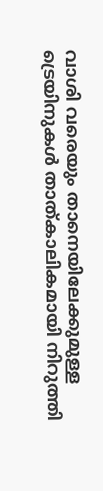വാശി വരെയും താനെയിലേക്കുമുള്ള ട്രെയിനുകള്‍ താത്കാലികമായി നിറുത്തി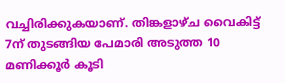വച്ചിരിക്കുകയാണ്. തിങ്കളാഴ്ച വൈകിട്ട് 7ന് തുടങ്ങിയ പേമാരി അടുത്ത 10 മണിക്കൂര്‍ കൂടി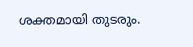ശക്തമായി തുടരും.